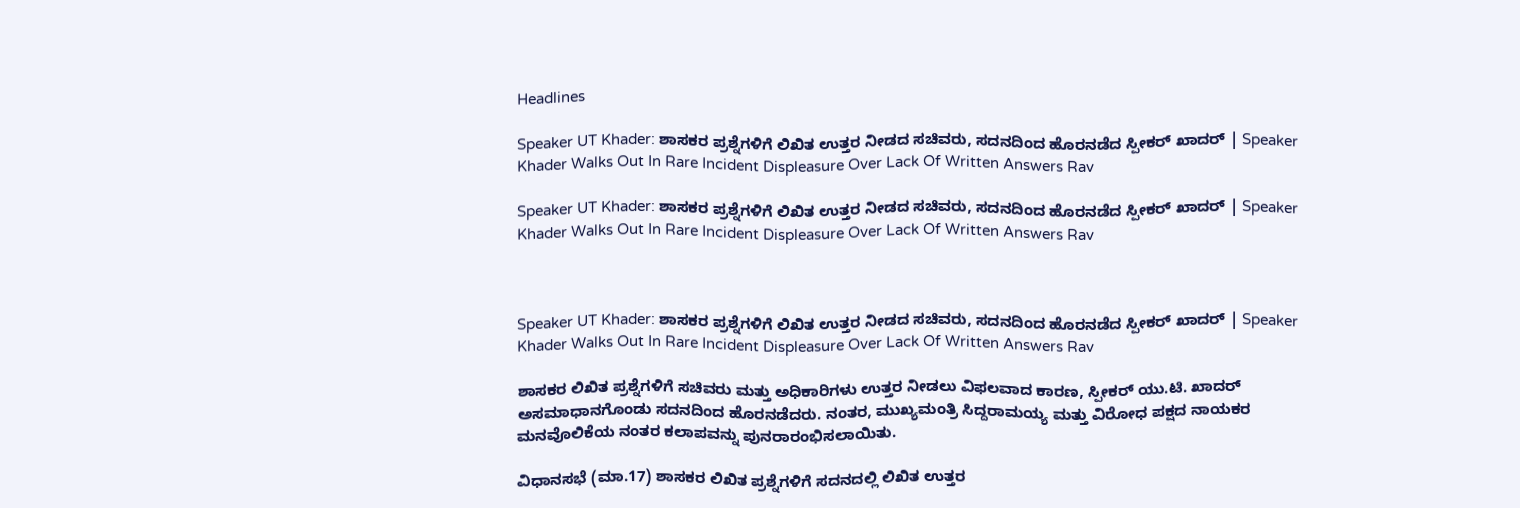Headlines

Speaker UT Khader: ಶಾಸಕರ ಪ್ರಶ್ನೆಗಳಿಗೆ ಲಿಖಿತ ಉತ್ತರ ನೀಡದ ಸಚಿವರು, ಸದನದಿಂದ ಹೊರನಡೆದ ಸ್ಪೀಕರ್ ಖಾದರ್ | Speaker Khader Walks Out In Rare Incident Displeasure Over Lack Of Written Answers Rav

Speaker UT Khader: ಶಾಸಕರ ಪ್ರಶ್ನೆಗಳಿಗೆ ಲಿಖಿತ ಉತ್ತರ ನೀಡದ ಸಚಿವರು, ಸದನದಿಂದ ಹೊರನಡೆದ ಸ್ಪೀಕರ್ ಖಾದರ್ | Speaker Khader Walks Out In Rare Incident Displeasure Over Lack Of Written Answers Rav



Speaker UT Khader: ಶಾಸಕರ ಪ್ರಶ್ನೆಗಳಿಗೆ ಲಿಖಿತ ಉತ್ತರ ನೀಡದ ಸಚಿವರು, ಸದನದಿಂದ ಹೊರನಡೆದ ಸ್ಪೀಕರ್ ಖಾದರ್ | Speaker Khader Walks Out In Rare Incident Displeasure Over Lack Of Written Answers Rav

ಶಾಸಕರ ಲಿಖಿತ ಪ್ರಶ್ನೆಗಳಿಗೆ ಸಚಿವರು ಮತ್ತು ಅಧಿಕಾರಿಗಳು ಉತ್ತರ ನೀಡಲು ವಿಫಲವಾದ ಕಾರಣ, ಸ್ಪೀಕರ್ ಯು.ಟಿ. ಖಾದರ್ ಅಸಮಾಧಾನಗೊಂಡು ಸದನದಿಂದ ಹೊರನಡೆದರು. ನಂತರ, ಮುಖ್ಯಮಂತ್ರಿ ಸಿದ್ದರಾಮಯ್ಯ ಮತ್ತು ವಿರೋಧ ಪಕ್ಷದ ನಾಯಕರ ಮನವೊಲಿಕೆಯ ನಂತರ ಕಲಾಪವನ್ನು ಪುನರಾರಂಭಿಸಲಾಯಿತು.

ವಿಧಾನಸಭೆ (ಮಾ.17) ಶಾಸಕರ ಲಿಖಿತ ಪ್ರಶ್ನೆಗಳಿಗೆ ಸದನದಲ್ಲಿ ಲಿಖಿತ ಉತ್ತರ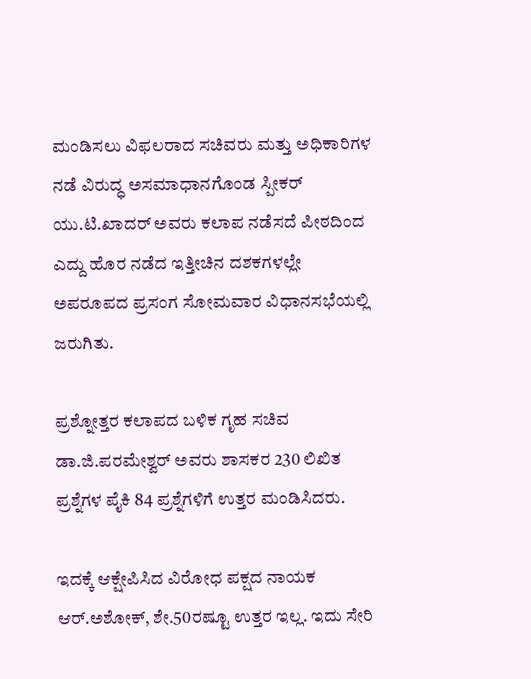ಮಂಡಿಸಲು ವಿಫಲರಾದ ಸಚಿವರು ಮತ್ತು ಅಧಿಕಾರಿಗಳ ನಡೆ ವಿರುದ್ಧ ಅಸಮಾಧಾನಗೊಂಡ ಸ್ಪೀಕರ್‌ ಯು.ಟಿ.ಖಾದರ್‌ ಅವರು ಕಲಾಪ ನಡೆಸದೆ ಪೀಠದಿಂದ ಎದ್ದು ಹೊರ ನಡೆದ ಇತ್ತೀಚಿನ ದಶಕಗಳಲ್ಲೇ ಅಪರೂಪದ ಪ್ರಸಂಗ ಸೋಮವಾರ ವಿಧಾನಸಭೆಯಲ್ಲಿ ಜರುಗಿತು.

ಪ್ರಶ್ನೋತ್ತರ ಕಲಾಪದ ಬಳಿಕ ಗೃಹ ಸಚಿವ ಡಾ.ಜಿ.ಪರಮೇಶ್ವರ್‌ ಅವರು ಶಾಸಕರ 230 ಲಿಖಿತ ಪ್ರಶ್ನೆಗಳ ಪೈಕಿ 84 ಪ್ರಶ್ನೆಗಳಿಗೆ ಉತ್ತರ ಮಂಡಿಸಿದರು.

ಇದಕ್ಕೆ ಆಕ್ಷೇಪಿಸಿದ ವಿರೋಧ ಪಕ್ಷದ ನಾಯಕ ಆರ್‌.ಅಶೋಕ್‌, ಶೇ.50ರಷ್ಟೂ ಉತ್ತರ ಇಲ್ಲ. ಇದು ಸೇರಿ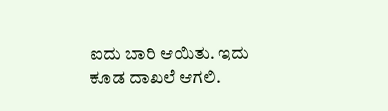ಐದು ಬಾರಿ ಆಯಿತು. ಇದು ಕೂಡ ದಾಖಲೆ ಆಗಲಿ.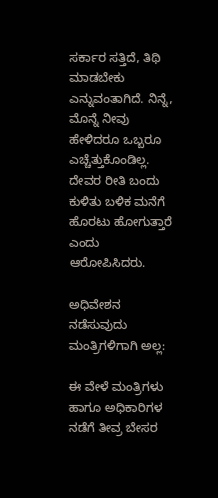ಸರ್ಕಾರ ಸತ್ತಿದೆ, ತಿಥಿ ಮಾಡಬೇಕು ಎನ್ನುವಂತಾಗಿದೆ. ನಿನ್ನೆ, ಮೊನ್ನೆ ನೀವು ಹೇಳಿದರೂ ಒಬ್ಬರೂ ಎಚ್ಚೆತ್ತುಕೊಂಡಿಲ್ಲ. ದೇವರ ರೀತಿ ಬಂದು ಕುಳಿತು ಬಳಿಕ ಮನೆಗೆ ಹೊರಟು ಹೋಗುತ್ತಾರೆ ಎಂದು ಆರೋಪಿಸಿದರು.

ಅಧಿವೇಶನ ನಡೆಸುವುದು ಮಂತ್ರಿಗಳಿಗಾಗಿ ಅಲ್ಲ:

ಈ ವೇಳೆ ಮಂತ್ರಿಗಳು ಹಾಗೂ ಅಧಿಕಾರಿಗಳ ನಡೆಗೆ ತೀವ್ರ ಬೇಸರ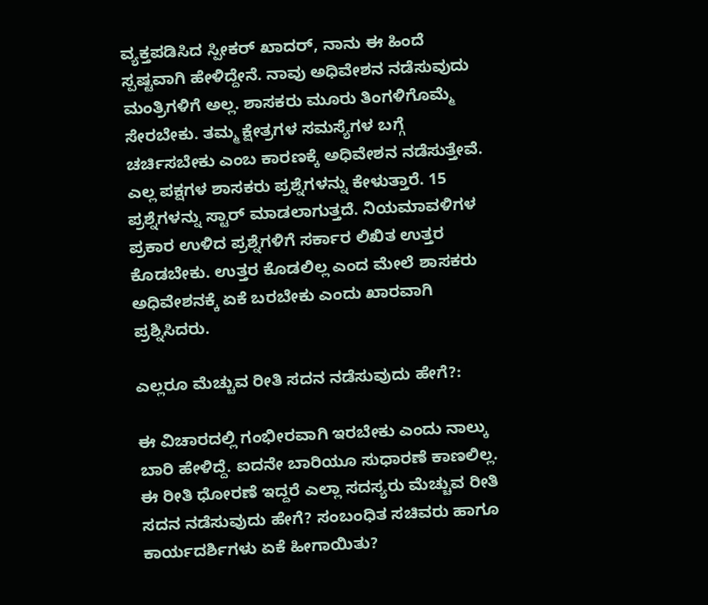ವ್ಯಕ್ತಪಡಿಸಿದ ಸ್ಪೀಕರ್‌ ಖಾದರ್‌, ನಾನು ಈ ಹಿಂದೆ ಸ್ಪಷ್ಟವಾಗಿ ಹೇಳಿದ್ದೇನೆ. ನಾವು ಅಧಿವೇಶನ ನಡೆಸುವುದು ಮಂತ್ರಿಗಳಿಗೆ ಅಲ್ಲ. ಶಾಸಕರು ಮೂರು ತಿಂಗಳಿಗೊಮ್ಮೆ ಸೇರಬೇಕು. ತಮ್ಮ ಕ್ಷೇತ್ರಗಳ ಸಮಸ್ಯೆಗಳ ಬಗ್ಗೆ ಚರ್ಚಿಸಬೇಕು ಎಂಬ ಕಾರಣಕ್ಕೆ ಅಧಿವೇಶನ ನಡೆಸುತ್ತೇವೆ. ಎಲ್ಲ ಪಕ್ಷಗಳ ಶಾಸಕರು ಪ್ರಶ್ನೆಗಳನ್ನು ಕೇಳುತ್ತಾರೆ. 15 ಪ್ರಶ್ನೆಗಳನ್ನು ಸ್ಟಾರ್‌ ಮಾಡಲಾಗುತ್ತದೆ. ನಿಯಮಾವಳಿಗಳ ಪ್ರಕಾರ ಉಳಿದ ಪ್ರಶ್ನೆಗಳಿಗೆ ಸರ್ಕಾರ ಲಿಖಿತ ಉತ್ತರ ಕೊಡಬೇಕು. ಉತ್ತರ ಕೊಡಲಿಲ್ಲ ಎಂದ ಮೇಲೆ ಶಾಸಕರು ಅಧಿವೇಶನಕ್ಕೆ ಏಕೆ ಬರಬೇಕು ಎಂದು ಖಾರವಾಗಿ ಪ್ರಶ್ನಿಸಿದರು.

ಎಲ್ಲರೂ ಮೆಚ್ಚುವ ರೀತಿ ಸದನ ನಡೆಸುವುದು ಹೇಗೆ?:

ಈ ವಿಚಾರದಲ್ಲಿ ಗಂಭೀರವಾಗಿ ಇರಬೇಕು ಎಂದು ನಾಲ್ಕು ಬಾರಿ ಹೇಳಿದ್ದೆ. ಐದನೇ ಬಾರಿಯೂ ಸುಧಾರಣೆ ಕಾಣಲಿಲ್ಲ. ಈ ರೀತಿ ಧೋರಣೆ ಇದ್ದರೆ ಎಲ್ಲಾ ಸದಸ್ಯರು ಮೆಚ್ಚುವ ರೀತಿ ಸದನ ನಡೆಸುವುದು ಹೇಗೆ? ಸಂಬಂಧಿತ ಸಚಿವರು ಹಾಗೂ ಕಾರ್ಯದರ್ಶಿಗಳು ಏಕೆ ಹೀಗಾಯಿತು?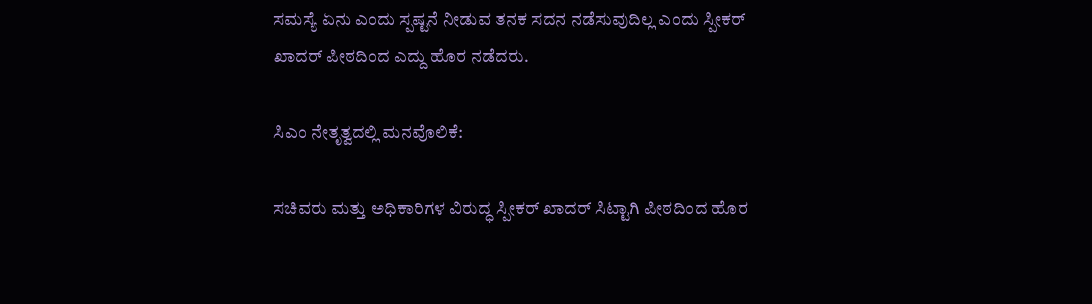ಸಮಸ್ಯೆ ಏನು ಎಂದು ಸ್ಪಷ್ಟನೆ ನೀಡುವ ತನಕ ಸದನ ನಡೆಸುವುದಿಲ್ಲ ಎಂದು ಸ್ಪೀಕರ್‌ ಖಾದರ್‌ ಪೀಠದಿಂದ ಎದ್ದು ಹೊರ ನಡೆದರು.

ಸಿಎಂ ನೇತೃತ್ವದಲ್ಲಿ ಮನವೊಲಿಕೆ:

ಸಚಿವರು ಮತ್ತು ಅಧಿಕಾರಿಗಳ ವಿರುದ್ಧ ಸ್ಪೀಕರ್‌ ಖಾದರ್‌ ಸಿಟ್ಟಾಗಿ ಪೀಠದಿಂದ ಹೊರ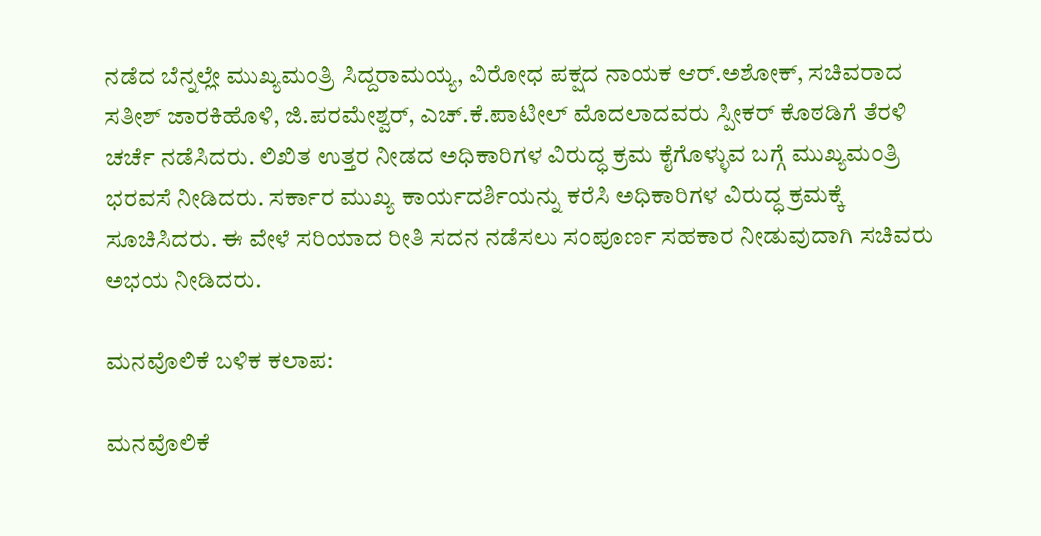ನಡೆದ ಬೆನ್ನಲ್ಲೇ ಮುಖ್ಯಮಂತ್ರಿ ಸಿದ್ದರಾಮಯ್ಯ, ವಿರೋಧ ಪಕ್ಷದ ನಾಯಕ ಆರ್.ಅಶೋಕ್‌, ಸಚಿವರಾದ ಸತೀಶ್‌ ಜಾರಕಿಹೊಳಿ, ಜಿ.ಪರಮೇಶ್ವರ್‌, ಎಚ್‌.ಕೆ.ಪಾಟೀಲ್‌ ಮೊದಲಾದವರು ಸ್ಪೀಕರ್‌ ಕೊಠಡಿಗೆ ತೆರಳಿ ಚರ್ಚೆ ನಡೆಸಿದರು. ಲಿಖಿತ ಉತ್ತರ ನೀಡದ ಅಧಿಕಾರಿಗಳ ವಿರುದ್ಧ ಕ್ರಮ ಕೈಗೊಳ್ಳುವ ಬಗ್ಗೆ ಮುಖ್ಯಮಂತ್ರಿ ಭರವಸೆ ನೀಡಿದರು. ಸರ್ಕಾರ ಮುಖ್ಯ ಕಾರ್ಯದರ್ಶಿಯನ್ನು ಕರೆಸಿ ಅಧಿಕಾರಿಗಳ ವಿರುದ್ಧ ಕ್ರಮಕ್ಕೆ ಸೂಚಿಸಿದರು. ಈ ವೇಳೆ ಸರಿಯಾದ ರೀತಿ ಸದನ ನಡೆಸಲು ಸಂಪೂರ್ಣ ಸಹಕಾರ ನೀಡುವುದಾಗಿ ಸಚಿವರು ಅಭಯ ನೀಡಿದರು.

ಮನವೊಲಿಕೆ ಬಳಿಕ ಕಲಾಪ:

ಮನವೊಲಿಕೆ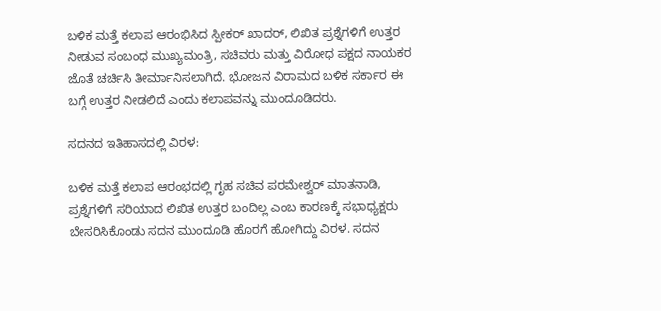ಬಳಿಕ ಮತ್ತೆ ಕಲಾಪ ಆರಂಭಿಸಿದ ಸ್ಪೀಕರ್‌ ಖಾದರ್, ಲಿಖಿತ ಪ್ರಶ್ನೆಗಳಿಗೆ ಉತ್ತರ ನೀಡುವ ಸಂಬಂಧ ಮುಖ್ಯಮಂತ್ರಿ, ಸಚಿವರು ಮತ್ತು ವಿರೋಧ ಪಕ್ಷದ ನಾಯಕರ ಜೊತೆ ಚರ್ಚಿಸಿ ತೀರ್ಮಾನಿಸಲಾಗಿದೆ. ಭೋಜನ ವಿರಾಮದ ಬಳಿಕ ಸರ್ಕಾರ ಈ ಬಗ್ಗೆ ಉತ್ತರ ನೀಡಲಿದೆ ಎಂದು ಕಲಾಪವನ್ನು ಮುಂದೂಡಿದರು.

ಸದನದ ಇತಿಹಾಸದಲ್ಲಿ ವಿರಳ:

ಬಳಿಕ ಮತ್ತೆ ಕಲಾಪ ಆರಂಭದಲ್ಲಿ ಗೃಹ ಸಚಿವ ಪರಮೇಶ್ವರ್‌ ಮಾತನಾಡಿ, ಪ್ರಶ್ನೆಗಳಿಗೆ ಸರಿಯಾದ ಲಿಖಿತ ಉತ್ತರ ಬಂದಿಲ್ಲ ಎಂಬ ಕಾರಣಕ್ಕೆ ಸಭಾಧ್ಯಕ್ಷರು ಬೇಸರಿಸಿಕೊಂಡು ಸದನ ಮುಂದೂಡಿ ಹೊರಗೆ ಹೋಗಿದ್ದು ವಿರಳ. ಸದನ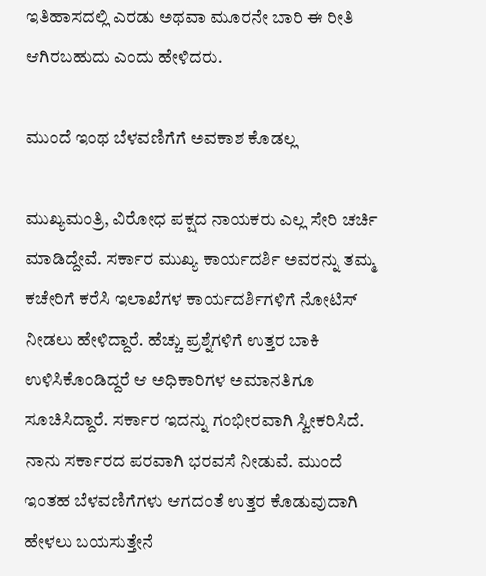ಇತಿಹಾಸದಲ್ಲಿ ಎರಡು ಅಥವಾ ಮೂರನೇ ಬಾರಿ ಈ ರೀತಿ ಆಗಿರಬಹುದು ಎಂದು ಹೇಳಿದರು.

ಮುಂದೆ ಇಂಥ ಬೆಳವಣಿಗೆಗೆ ಅವಕಾಶ ಕೊಡಲ್ಲ

ಮುಖ್ಯಮಂತ್ರಿ, ವಿರೋಧ ಪಕ್ಷದ ನಾಯಕರು ಎಲ್ಲ ಸೇರಿ ಚರ್ಚಿ ಮಾಡಿದ್ದೇವೆ. ಸರ್ಕಾರ ಮುಖ್ಯ ಕಾರ್ಯದರ್ಶಿ ಅವರನ್ನು ತಮ್ಮ ಕಚೇರಿಗೆ ಕರೆಸಿ ಇಲಾಖೆಗಳ ಕಾರ್ಯದರ್ಶಿಗಳಿಗೆ ನೋಟಿಸ್ ನೀಡಲು ಹೇಳಿದ್ದಾರೆ. ಹೆಚ್ಚು ಪ್ರಶ್ನೆಗಳಿಗೆ ಉತ್ತರ ಬಾಕಿ ಉಳಿಸಿಕೊಂಡಿದ್ದರೆ ಆ ಅಧಿಕಾರಿಗಳ ಅಮಾನತಿಗೂ ಸೂಚಿಸಿದ್ದಾರೆ. ಸರ್ಕಾರ ಇದನ್ನು ಗಂಭೀರವಾಗಿ ಸ್ವೀಕರಿಸಿದೆ. ನಾನು ಸರ್ಕಾರದ ಪರವಾಗಿ ಭರವಸೆ ನೀಡುವೆ. ಮುಂದೆ ಇಂತಹ ಬೆಳವಣಿಗೆಗಳು ಆಗದಂತೆ ಉತ್ತರ ಕೊಡುವುದಾಗಿ ಹೇಳಲು ಬಯಸುತ್ತೇನೆ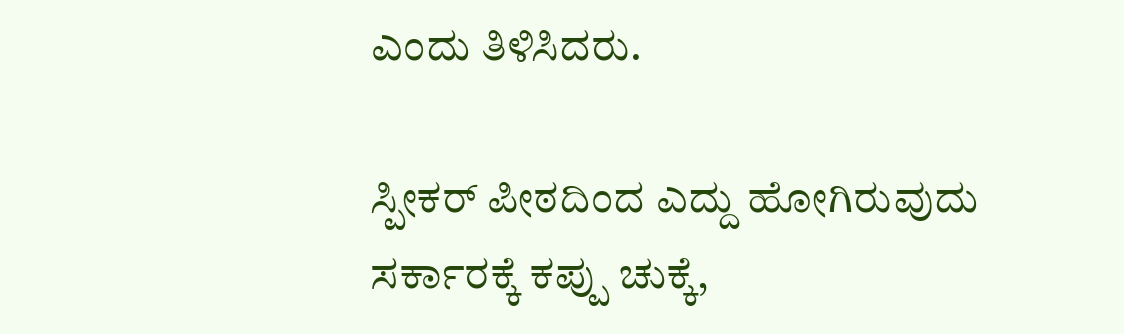ಎಂದು ತಿಳಿಸಿದರು.

ಸ್ಪೀಕರ್‌ ಪೀಠದಿಂದ ಎದ್ದು ಹೋಗಿರುವುದು ಸರ್ಕಾರಕ್ಕೆ ಕಪ್ಪು ಚುಕ್ಕೆ,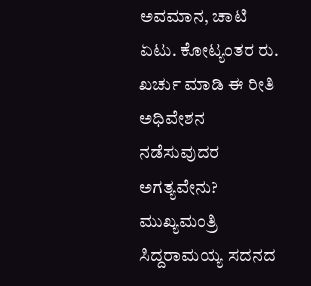ಅವಮಾನ, ಚಾಟಿ ಏಟು. ಕೋಟ್ಯಂತರ ರು. ಖರ್ಚು ಮಾಡಿ ಈ ರೀತಿ ಅಧಿವೇಶನ ನಡೆಸುವುದರ ಅಗತ್ಯವೇನು? ಮುಖ್ಯಮಂತ್ರಿ ಸಿದ್ದರಾಮಯ್ಯ ಸದನದ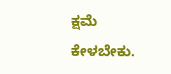ಕ್ಷಮೆ ಕೇಳಬೇಕು.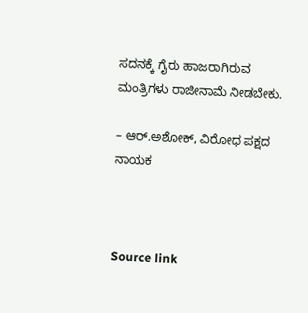ಸದನಕ್ಕೆ ಗೈರು ಹಾಜರಾಗಿರುವ ಮಂತ್ರಿಗಳು ರಾಜೀನಾಮೆ ನೀಡಬೇಕು.

– ಆರ್‌.ಅಶೋಕ್‌, ವಿರೋಧ ಪಕ್ಷದ ನಾಯಕ



Source link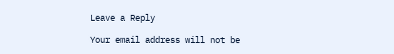Leave a Reply

Your email address will not be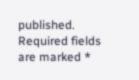published. Required fields are marked *